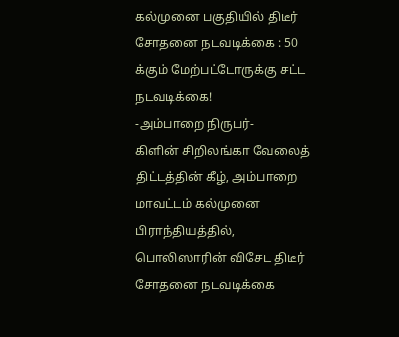கல்முனை பகுதியில் திடீர் சோதனை நடவடிக்கை : 50 க்கும் மேற்பட்டோருக்கு சட்ட நடவடிக்கை!
-அம்பாறை நிருபர்-
கிளின் சிறிலங்கா வேலைத் திட்டத்தின் கீழ், அம்பாறை மாவட்டம் கல்முனை பிராந்தியத்தில், பொலிஸாரின் விசேட திடீர் சோதனை நடவடிக்கை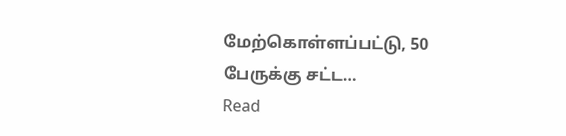மேற்கொள்ளப்பட்டு, 50 பேருக்கு சட்ட…
Read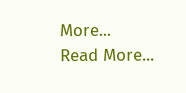More...
Read More...